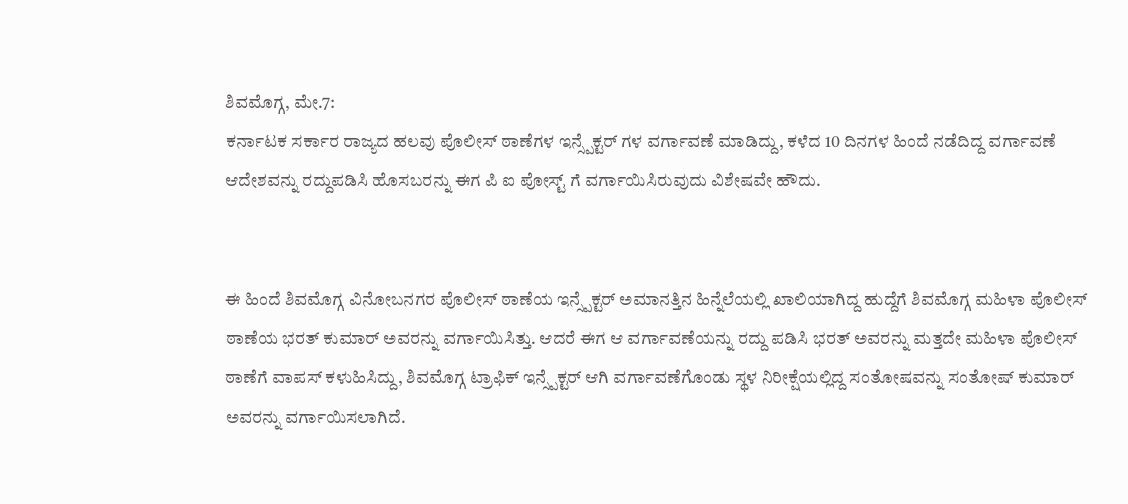ಶಿವಮೊಗ್ಗ, ಮೇ.7:
ಕರ್ನಾಟಕ ಸರ್ಕಾರ ರಾಜ್ಯದ ಹಲವು ಪೊಲೀಸ್ ಠಾಣೆಗಳ ಇನ್ಸ್ಪೆಕ್ಟರ್ ಗಳ ವರ್ಗಾವಣೆ ಮಾಡಿದ್ದು, ಕಳೆದ 10 ದಿನಗಳ ಹಿಂದೆ ನಡೆದಿದ್ದ ವರ್ಗಾವಣೆ ಆದೇಶವನ್ನು ರದ್ದುಪಡಿಸಿ ಹೊಸಬರನ್ನು ಈಗ ಪಿ ಐ ಪೋಸ್ಟ್ ಗೆ ವರ್ಗಾಯಿಸಿರುವುದು ವಿಶೇಷವೇ ಹೌದು.


ಈ ಹಿಂದೆ ಶಿವಮೊಗ್ಗ ವಿನೋಬನಗರ ಪೊಲೀಸ್ ಠಾಣೆಯ ಇನ್ಸ್ಪೆಕ್ಟರ್ ಅಮಾನತ್ತಿನ ಹಿನ್ನೆಲೆಯಲ್ಲಿ ಖಾಲಿಯಾಗಿದ್ದ ಹುದ್ದೆಗೆ ಶಿವಮೊಗ್ಗ ಮಹಿಳಾ ಪೊಲೀಸ್ ಠಾಣೆಯ ಭರತ್ ಕುಮಾರ್ ಅವರನ್ನು ವರ್ಗಾಯಿಸಿತ್ತು. ಆದರೆ ಈಗ ಆ ವರ್ಗಾವಣೆಯನ್ನು ರದ್ದು ಪಡಿಸಿ ಭರತ್ ಅವರನ್ನು ಮತ್ತದೇ ಮಹಿಳಾ ಪೊಲೀಸ್ ಠಾಣೆಗೆ ವಾಪಸ್ ಕಳುಹಿಸಿದ್ದು, ಶಿವಮೊಗ್ಗ ಟ್ರಾಫಿಕ್ ಇನ್ಸ್ಪೆಕ್ಟರ್ ಆಗಿ ವರ್ಗಾವಣೆಗೊಂಡು ಸ್ಥಳ ನಿರೀಕ್ಷೆಯಲ್ಲಿದ್ದ ಸಂತೋಷವನ್ನು ಸಂತೋಷ್ ಕುಮಾರ್ ಅವರನ್ನು ವರ್ಗಾಯಿಸಲಾಗಿದೆ.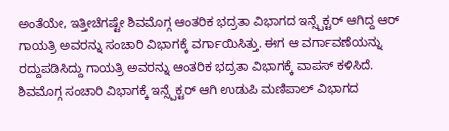ಅಂತೆಯೇ, ಇತ್ತೀಚೆಗಷ್ಟೇ ಶಿವಮೊಗ್ಗ ಆಂತರಿಕ ಭದ್ರತಾ ವಿಭಾಗದ ಇನ್ಸ್ಪೆಕ್ಟರ್ ಆಗಿದ್ದ ಆರ್ ಗಾಯತ್ರಿ ಅವರನ್ನು ಸಂಚಾರಿ ವಿಭಾಗಕ್ಕೆ ವರ್ಗಾಯಿಸಿತ್ತು. ಈಗ ಆ ವರ್ಗಾವಣೆಯನ್ನು ರದ್ದುಪಡಿಸಿದ್ದು ಗಾಯತ್ರಿ ಅವರನ್ನು ಆಂತರಿಕ ಭದ್ರತಾ ವಿಭಾಗಕ್ಕೆ ವಾಪಸ್ ಕಳಿಸಿದೆ. ಶಿವಮೊಗ್ಗ ಸಂಚಾರಿ ವಿಭಾಗಕ್ಕೆ ಇನ್ಸ್ಪೆಕ್ಟರ್ ಆಗಿ ಉಡುಪಿ ಮಣಿಪಾಲ್ ವಿಭಾಗದ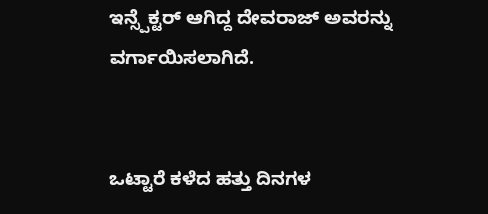ಇನ್ಸ್ಪೆಕ್ಟರ್ ಆಗಿದ್ದ ದೇವರಾಜ್ ಅವರನ್ನು ವರ್ಗಾಯಿಸಲಾಗಿದೆ.


ಒಟ್ಟಾರೆ ಕಳೆದ ಹತ್ತು ದಿನಗಳ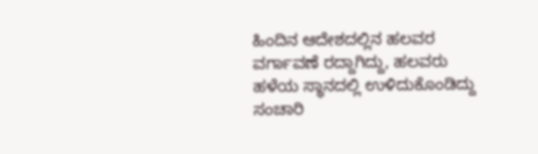ಹಿಂದಿನ ಆದೇಶದಲ್ಲಿನ ಹಲವರ ವರ್ಗಾವಣೆ ರದ್ದಾಗಿದ್ದು, ಹಲವರು ಹಳೆಯ ಸ್ಥಾನದಲ್ಲಿ ಉಳಿದುಕೊಂಡಿದ್ದು ಸಂಚಾರಿ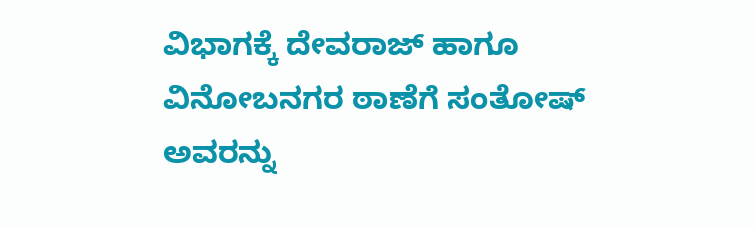ವಿಭಾಗಕ್ಕೆ ದೇವರಾಜ್ ಹಾಗೂ ವಿನೋಬನಗರ ಠಾಣೆಗೆ ಸಂತೋಷ್ ಅವರನ್ನು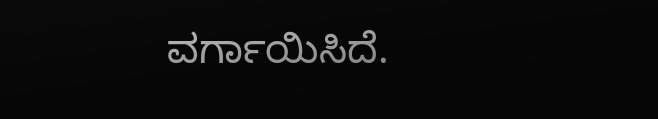ವರ್ಗಾಯಿಸಿದೆ.